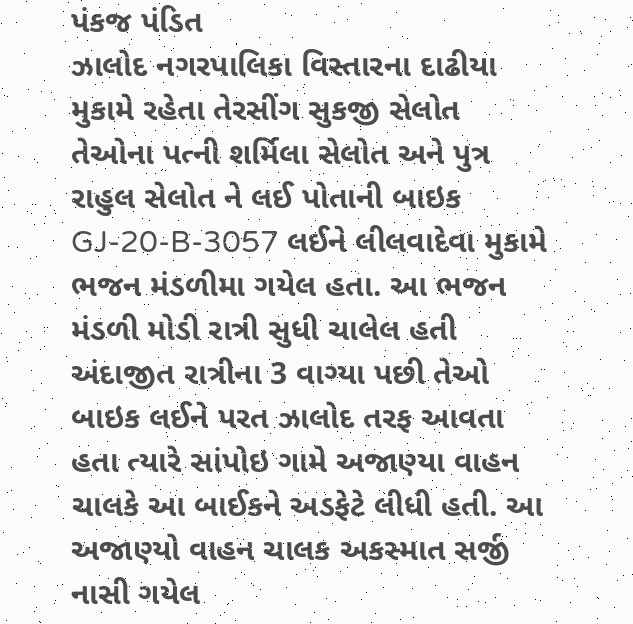પંકજ પંડિત
ઝાલોદ નગરપાલિકા વિસ્તારના દાઢીયા મુકામે રહેતા તેરસીંગ સુકજી સેલોત તેઓના પત્ની શર્મિલા સેલોત અને પુત્ર રાહુલ સેલોત ને લઈ પોતાની બાઇક GJ-20-B-3057 લઈને લીલવાદેવા મુકામે ભજન મંડળીમા ગયેલ હતા. આ ભજન મંડળી મોડી રાત્રી સુધી ચાલેલ હતી અંદાજીત રાત્રીના 3 વાગ્યા પછી તેઓ બાઇક લઈને પરત ઝાલોદ તરફ આવતા હતા ત્યારે સાંપોઇ ગામે અજાણ્યા વાહન ચાલકે આ બાઈકને અડફેટે લીધી હતી. આ અજાણ્યો વાહન ચાલક અકસ્માત સર્જી નાસી ગયેલ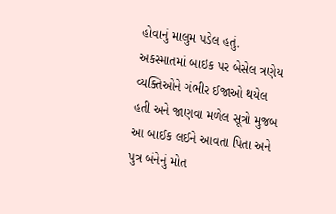હોવાનું માલુમ પડેલ હતું. અકસ્માતમાં બાઇક પર બેસેલ ત્રણેય વ્યક્તિઓને ગંભીર ઈજાઓ થયેલ હતી અને જાણવા મળેલ સૂત્રો મુજબ આ બાઈક લઈને આવતા પિતા અને પુત્ર બંનેનું મોત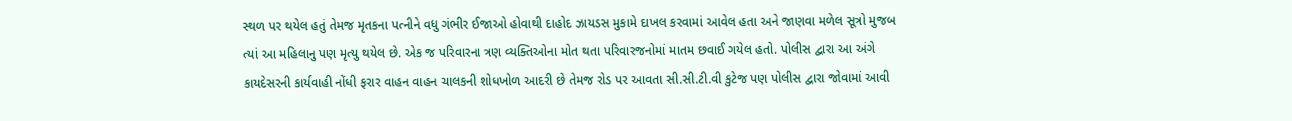સ્થળ પર થયેલ હતું તેમજ મૃતકના પત્નીને વધુ ગંભીર ઈજાઓ હોવાથી દાહોદ ઝાયડસ મુકામે દાખલ કરવામાં આવેલ હતા અને જાણવા મળેલ સૂત્રો મુજબ ત્યાં આ મહિલાનુ પણ મૃત્યુ થયેલ છે. એક જ પરિવારના ત્રણ વ્યક્તિઓના મોત થતા પરિવારજનોમાં માતમ છવાઈ ગયેલ હતો. પોલીસ દ્વારા આ અંગે કાયદેસરની કાર્યવાહી નોંધી ફરાર વાહન વાહન ચાલકની શોધખોળ આદરી છે તેમજ રોડ પર આવતા સી.સી.ટી.વી કુટેજ પણ પોલીસ દ્વારા જોવામાં આવી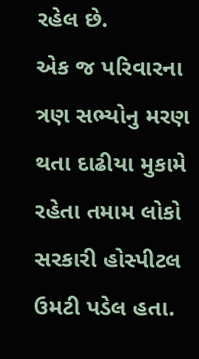રહેલ છે.
એક જ પરિવારના ત્રણ સભ્યોનુ મરણ થતા દાઢીયા મુકામે રહેતા તમામ લોકો સરકારી હોસ્પીટલ ઉમટી પડેલ હતા.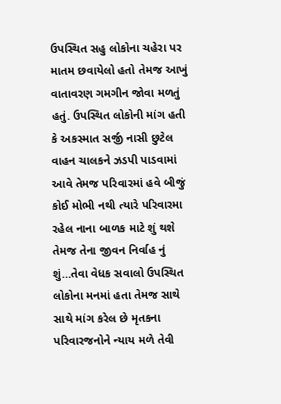ઉપસ્થિત સહુ લોકોના ચહેરા પર માતમ છવાયેલો હતો તેમજ આખું વાતાવરણ ગમગીન જોવા મળતું હતું. ઉપસ્થિત લોકોની માંગ હતી કે અકસ્માત સર્જી નાસી છુટેલ વાહન ચાલકને ઝડપી પાડવામાં આવે તેમજ પરિવારમાં હવે બીજું કોઈ મોભી નથી ત્યારે પરિવારમા રહેલ નાના બાળક માટે શું થશે તેમજ તેના જીવન નિર્વાહ નું શું…તેવા વેધક સવાલો ઉપસ્થિત લોકોના મનમાં હતા તેમજ સાથે સાથે માંગ કરેલ છે મૃતકના પરિવારજનોને ન્યાય મળે તેવી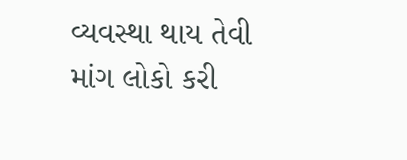વ્યવસ્થા થાય તેવી માંગ લોકો કરી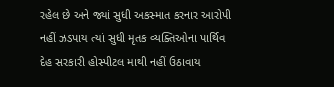રહેલ છે અને જ્યાં સુધી અકસ્માત કરનાર આરોપી નહીં ઝડપાય ત્યાં સુધી મૃતક વ્યક્તિઓના પાર્થિવ દેહ સરકારી હોસ્પીટલ માથી નહીં ઉઠાવાય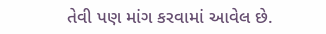તેવી પણ માંગ કરવામાં આવેલ છે.